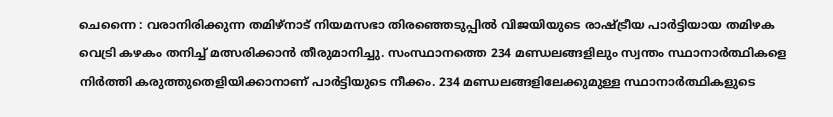ചെന്നൈ : വരാനിരിക്കുന്ന തമിഴ്നാട് നിയമസഭാ തിരഞ്ഞെടുപ്പിൽ വിജയിയുടെ രാഷ്ട്രീയ പാർട്ടിയായ തമിഴക വെട്രി കഴകം തനിച്ച് മത്സരിക്കാൻ തീരുമാനിച്ചു. സംസ്ഥാനത്തെ 234 മണ്ഡലങ്ങളിലും സ്വന്തം സ്ഥാനാർത്ഥികളെ നിർത്തി കരുത്തുതെളിയിക്കാനാണ് പാർട്ടിയുടെ നീക്കം. 234 മണ്ഡലങ്ങളിലേക്കുമുള്ള സ്ഥാനാർത്ഥികളുടെ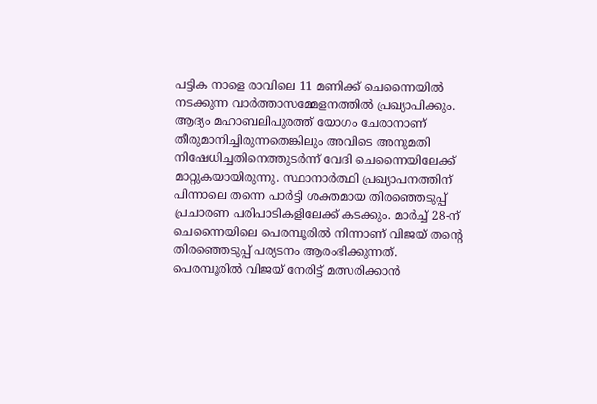പട്ടിക നാളെ രാവിലെ 11 മണിക്ക് ചെന്നൈയിൽ നടക്കുന്ന വാർത്താസമ്മേളനത്തിൽ പ്രഖ്യാപിക്കും.
ആദ്യം മഹാബലിപുരത്ത് യോഗം ചേരാനാണ് തീരുമാനിച്ചിരുന്നതെങ്കിലും അവിടെ അനുമതി നിഷേധിച്ചതിനെത്തുടർന്ന് വേദി ചെന്നൈയിലേക്ക് മാറ്റുകയായിരുന്നു. സ്ഥാനാർത്ഥി പ്രഖ്യാപനത്തിന് പിന്നാലെ തന്നെ പാർട്ടി ശക്തമായ തിരഞ്ഞെടുപ്പ് പ്രചാരണ പരിപാടികളിലേക്ക് കടക്കും. മാർച്ച് 28-ന് ചെന്നൈയിലെ പെരമ്പൂരിൽ നിന്നാണ് വിജയ് തന്റെ തിരഞ്ഞെടുപ്പ് പര്യടനം ആരംഭിക്കുന്നത്.
പെരമ്പൂരിൽ വിജയ് നേരിട്ട് മത്സരിക്കാൻ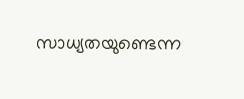സാധ്യതയുണ്ടെന്ന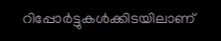റിപ്പോർട്ടുകൾക്കിടയിലാണ്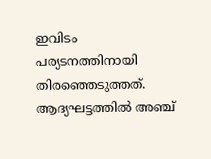ഇവിടം പര്യടനത്തിനായി തിരഞ്ഞെടുത്തത്. ആദ്യഘട്ടത്തിൽ അഞ്ച്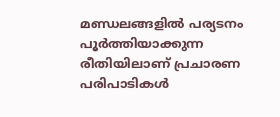മണ്ഡലങ്ങളിൽ പര്യടനം പൂർത്തിയാക്കുന്ന രീതിയിലാണ് പ്രചാരണ പരിപാടികൾ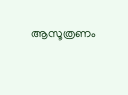ആസൂത്രണം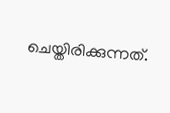ചെയ്തിരിക്കുന്നത്.